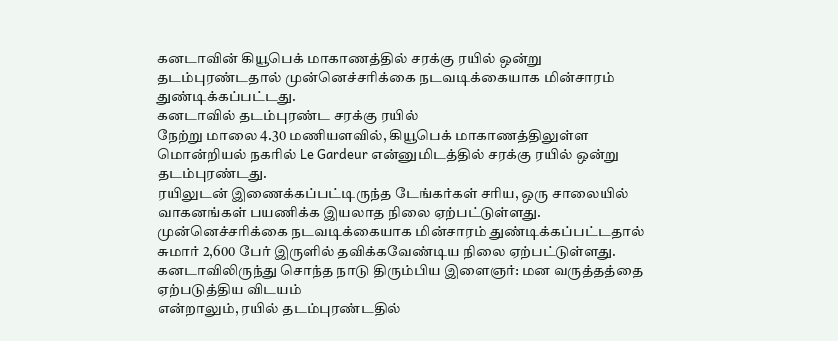கனடாவின் கியூபெக் மாகாணத்தில் சரக்கு ரயில் ஒன்று தடம்புரண்டதால் முன்னெச்சரிக்கை நடவடிக்கையாக மின்சாரம் துண்டிக்கப்பட்டது.
கனடாவில் தடம்புரண்ட சரக்கு ரயில்
நேற்று மாலை 4.30 மணியளவில், கியூபெக் மாகாணத்திலுள்ள மொன்றியல் நகரில் Le Gardeur என்னுமிடத்தில் சரக்கு ரயில் ஒன்று தடம்புரண்டது.
ரயிலுடன் இணைக்கப்பட்டிருந்த டேங்கர்கள் சரிய, ஒரு சாலையில் வாகனங்கள் பயணிக்க இயலாத நிலை ஏற்பட்டுள்ளது.
முன்னெச்சரிக்கை நடவடிக்கையாக மின்சாரம் துண்டிக்கப்பட்டதால் சுமார் 2,600 பேர் இருளில் தவிக்கவேண்டிய நிலை ஏற்பட்டுள்ளது.
கனடாவிலிருந்து சொந்த நாடு திரும்பிய இளைஞர்: மன வருத்தத்தை ஏற்படுத்திய விடயம்
என்றாலும், ரயில் தடம்புரண்டதில்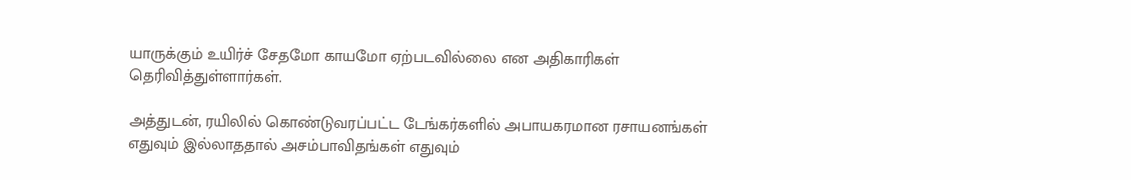யாருக்கும் உயிர்ச் சேதமோ காயமோ ஏற்படவில்லை என அதிகாரிகள் தெரிவித்துள்ளார்கள்.

அத்துடன், ரயிலில் கொண்டுவரப்பட்ட டேங்கர்களில் அபாயகரமான ரசாயனங்கள் எதுவும் இல்லாததால் அசம்பாவிதங்கள் எதுவும்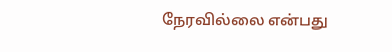நேரவில்லை என்பது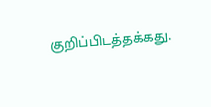குறிப்பிடத்தக்கது.